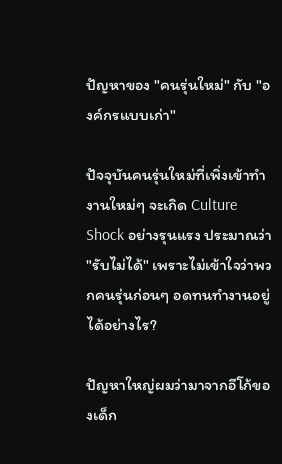ปัญหาของ "คนรุ่นใหม่" กับ "องค์กรแบบเก่า"

ปัจจุบันคนรุ่นใหม่ที่เพิ่งเข้าทำงานใหม่ๆ จะเกิด Culture Shock อย่างรุนแรง ประมาณว่า "รับไม่ได้" เพราะไม่เข้าใจว่าพวกคนรุ่นก่อนๆ อดทนทำงานอยู่ได้อย่างไร?

ปัญหาใหญ่ผมว่ามาจากอีโก้ของเด็ก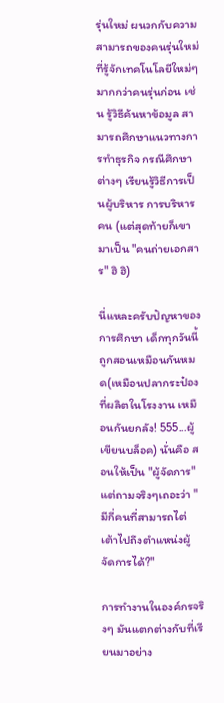รุ่นใหม่ ผนวกกับความสามารถของคนรุ่นใหม่ที่รู้จักเทคโนโลยีใหม่ๆ มากกว่าคนรุ่นก่อน เช่น รู้วิธีค้นหาข้อมูล สามารถศึกษาแนวทางการทำธุรกิจ กรณีศึกษาต่างๆ เรียนรู้วิธีการเป็นผู้บริหาร การบริหารคน (แต่สุดท้ายก็เขามาเป็น "คนถ่ายเอกสาร" ฮิ ฮิ)

นี่แหละครับปัญหาของการศึกษา เด็กทุกวันนี้ถูกสอนเหมือนกันหมด(เหมือนปลากระป๋องที่ผลิตในโรงงาน เหมือนกันยกลัง! 555...ผู้เขียนบล็อค) นั่นคือ สอนให้เป็น "ผู้จัดการ" แต่ถามจริงๆเถอะว่า "มีกี่คนที่สามารถไต่เต้าไปถึงตำแหน่งผู้จัดการได้?"

การทำงานในองค์กรจริงๆ มันแตกต่างกับที่เรียนมาอย่าง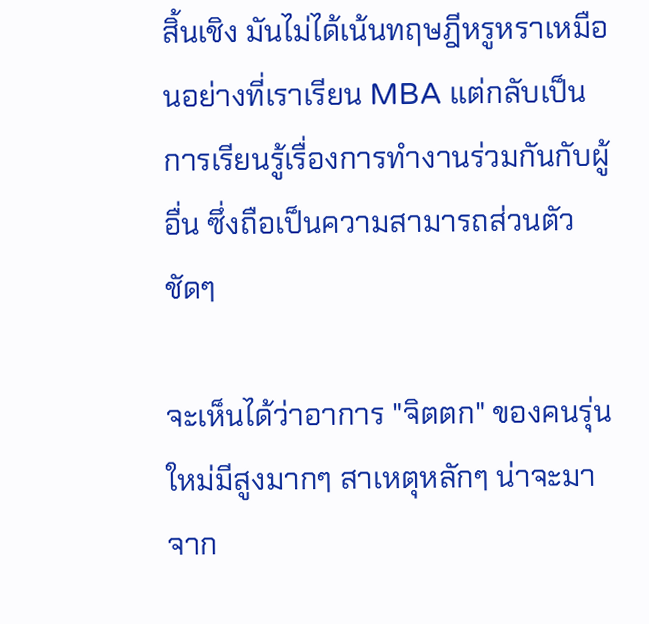สิ้นเชิง มันไม่ได้เน้นทฤษฎีหรูหราเหมือนอย่างที่เราเรียน MBA แต่กลับเป็นการเรียนรู้เรื่องการทำงานร่วมกันกับผู้อื่น ซึ่งถือเป็นความสามารถส่วนตัวชัดๆ

จะเห็นได้ว่าอาการ "จิตตก" ของคนรุ่นใหม่มีสูงมากๆ สาเหตุหลักๆ น่าจะมาจาก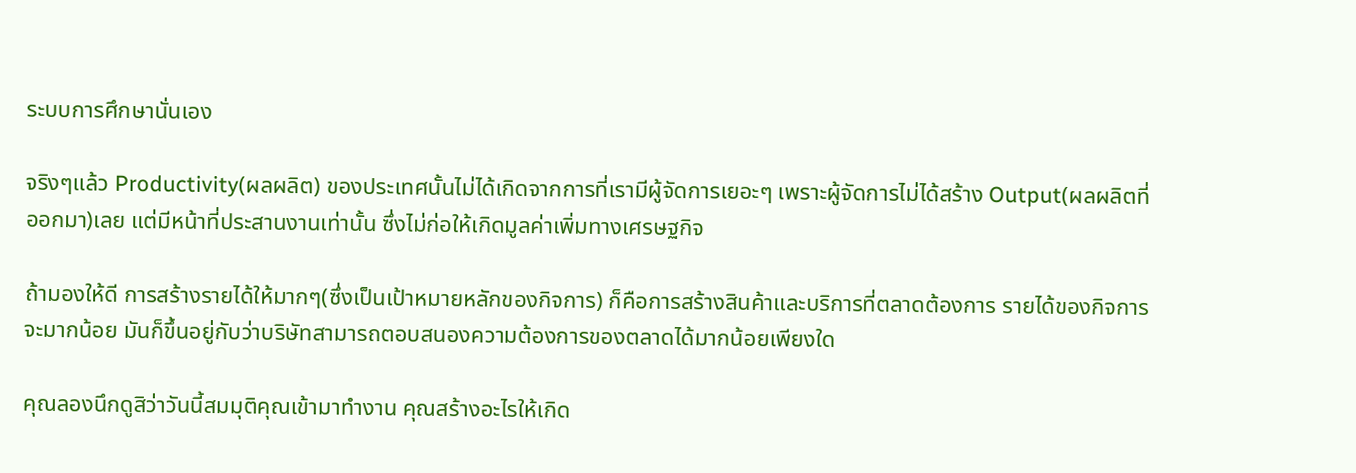ระบบการศึกษานั่นเอง

จริงๆแล้ว Productivity(ผลผลิต) ของประเทศนั้นไม่ได้เกิดจากการที่เรามีผู้จัดการเยอะๆ เพราะผู้จัดการไม่ได้สร้าง Output(ผลผลิตที่ออกมา)เลย แต่มีหน้าที่ประสานงานเท่านั้น ซึ่งไม่ก่อให้เกิดมูลค่าเพิ่มทางเศรษฐกิจ

ถ้ามองให้ดี การสร้างรายได้ให้มากๆ(ซึ่งเป็นเป้าหมายหลักของกิจการ) ก็คือการสร้างสินค้าและบริการที่ตลาดต้องการ รายได้ของกิจการจะมากน้อย มันก็ขึ้นอยู่กับว่าบริษัทสามารถตอบสนองความต้องการของตลาดได้มากน้อยเพียงใด

คุณลองนึกดูสิว่าวันนี้สมมุติคุณเข้ามาทำงาน คุณสร้างอะไรให้เกิด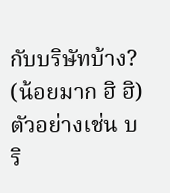กับบริษัทบ้าง? (น้อยมาก ฮิ ฮิ) ตัวอย่างเช่น บริ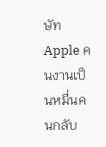ษัท Apple คนงานเป็นหมื่นคนกลับ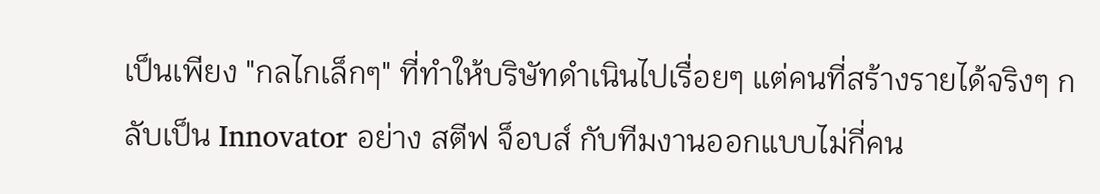เป็นเพียง "กลไกเล็กๆ" ที่ทำให้บริษัทดำเนินไปเรื่อยๆ แต่คนที่สร้างรายได้จริงๆ กลับเป็น Innovator อย่าง สตีฟ จ็อบส์ กับทีมงานออกแบบไม่กี่คน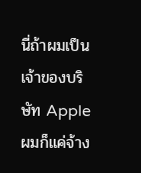นี่ถ้าผมเป็นเจ้าของบริษัท Apple ผมก็แค่จ้าง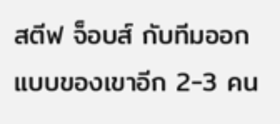สตีฟ จ็อบส์ กับทีมออกแบบของเขาอีก 2-3 คน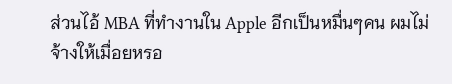ส่วนไอ้ MBA ที่ทำงานใน Apple อีกเป็นหมื่นๆคน ผมไม่จ้างให้เมื่อยหรอ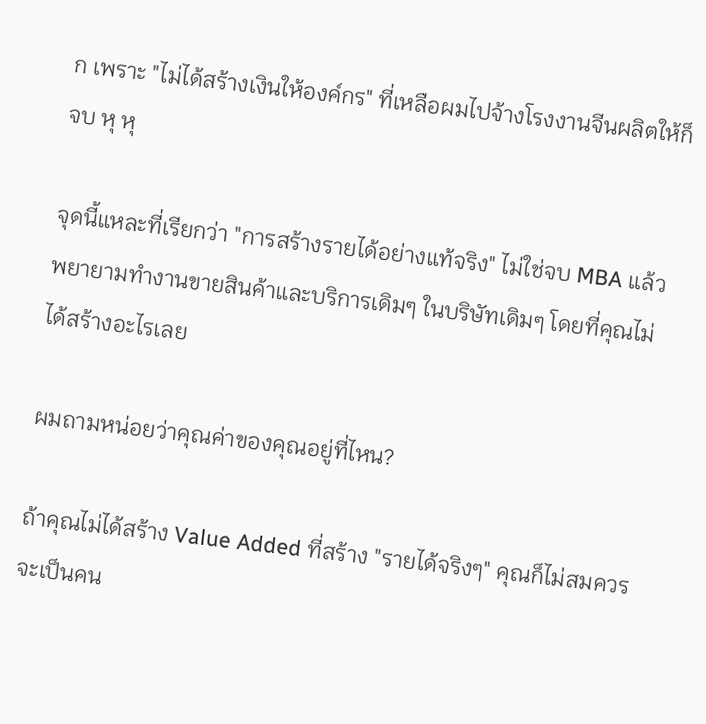ก เพราะ "ไม่ได้สร้างเงินให้องค์กร" ที่เหลือผมไปจ้างโรงงานจีนผลิตให้ก็จบ หุ หุ

จุดนี้แหละที่เรียกว่า "การสร้างรายได้อย่างแท้จริง" ไม่ใช่จบ MBA แล้วพยายามทำงานขายสินค้าและบริการเดิมๆ ในบริษัทเดิมๆ โดยที่คุณไม่ได้สร้างอะไรเลย

ผมถามหน่อยว่าคุณค่าของคุณอยู่ที่ไหน?

ถ้าคุณไม่ได้สร้าง Value Added ที่สร้าง "รายได้จริงๆ" คุณก็ไม่สมควรจะเป็นคน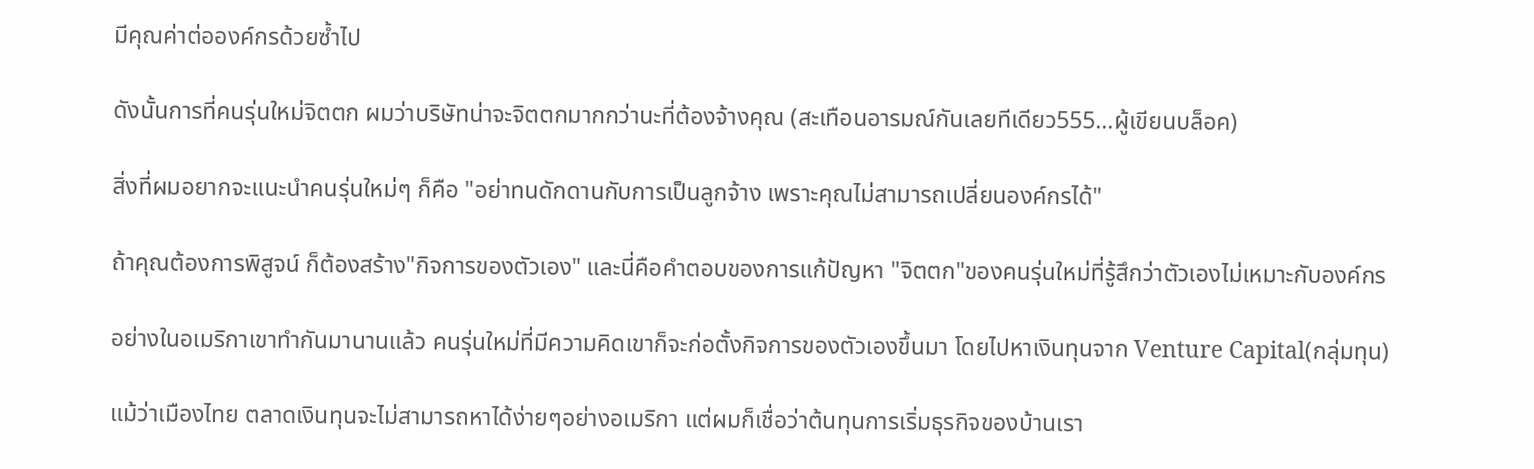มีคุณค่าต่อองค์กรด้วยซ้ำไป

ดังนั้นการที่คนรุ่นใหม่จิตตก ผมว่าบริษัทน่าจะจิตตกมากกว่านะที่ต้องจ้างคุณ (สะเทือนอารมณ์กันเลยทีเดียว555...ผู้เขียนบล็อค)

สิ่งที่ผมอยากจะเเนะนำคนรุ่นใหม่ๆ ก็คือ "อย่าทนดักดานกับการเป็นลูกจ้าง เพราะคุณไม่สามารถเปลี่ยนองค์กรได้"

ถ้าคุณต้องการพิสูจน์ ก็ต้องสร้าง"กิจการของตัวเอง" และนี่คือคำตอบของการแก้ปัญหา "จิตตก"ของคนรุ่นใหม่ที่รู้สึกว่าตัวเองไม่เหมาะกับองค์กร

อย่างในอเมริกาเขาทำกันมานานแล้ว คนรุ่นใหม่ที่มีความคิดเขาก็จะก่อตั้งกิจการของตัวเองขึ้นมา โดยไปหาเงินทุนจาก Venture Capital(กลุ่มทุน)

แม้ว่าเมืองไทย ตลาดเงินทุนจะไม่สามารถหาได้ง่ายๆอย่างอเมริกา แต่ผมก็เชื่อว่าต้นทุนการเริ่มธุรกิจของบ้านเรา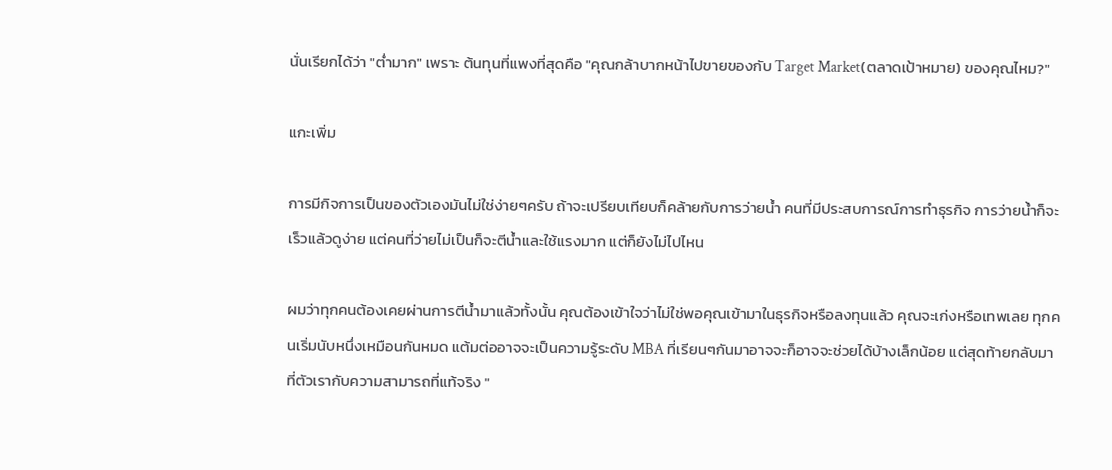นั่นเรียกได้ว่า "ต่ำมาก" เพราะ ต้นทุนที่แพงที่สุดคือ "คุณกล้าบากหน้าไปขายของกับ Target Market(ตลาดเป้าหมาย) ของคุณไหม?"

แกะเพิ่ม

การมีกิจการเป็นของตัวเองมันไม่ใช่ง่ายๆครับ ถ้าจะเปรียบเทียบก็คล้ายกับการว่ายน้ำ คนที่มีประสบการณ์การทำธุรกิจ การว่ายน้ำก็จะเร็วแล้วดูง่าย แต่คนที่ว่ายไม่เป็นก็จะตีน้ำและใช้แรงมาก แต่ก็ยังไม่ไปไหน

ผมว่าทุกคนต้องเคยผ่านการตีน้ำมาแล้วทั้งนั้น คุณต้องเข้าใจว่าไม่ใช่พอคุณเข้ามาในธุรกิจหรือลงทุนแล้ว คุณจะเก่งหรือเทพเลย ทุกคนเริ่มนับหนึ่งเหมือนกันหมด แต้มต่ออาจจะเป็นความรู้ระดับ MBA ที่เรียนๆกันมาอาจจะก็อาจจะช่วยได้บ้างเล็กน้อย แต่สุดท้ายกลับมาที่ตัวเรากับความสามารถที่แท้จริง "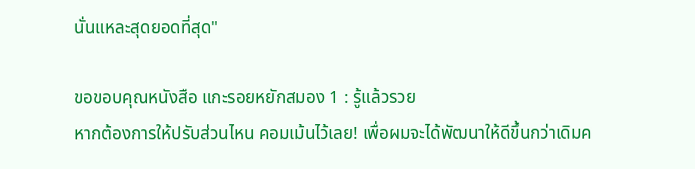นั่นแหละสุดยอดที่สุด"

ขอขอบคุณหนังสือ แกะรอยหยักสมอง 1 : รู้แล้วรวย
หากต้องการให้ปรับส่วนไหน คอมเม้นไว้เลย! เพื่อผมจะได้พัฒนาให้ดีขึ้นกว่าเดิมค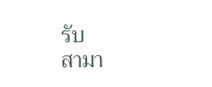รับ
สามา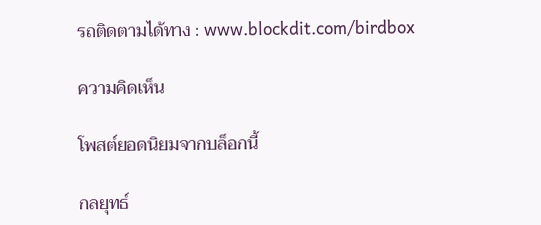รถติดตามได้ทาง : www.blockdit.com/birdbox

ความคิดเห็น

โพสต์ยอดนิยมจากบล็อกนี้

กลยุทธ์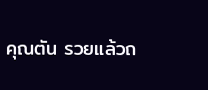คุณตัน รวยแล้วถ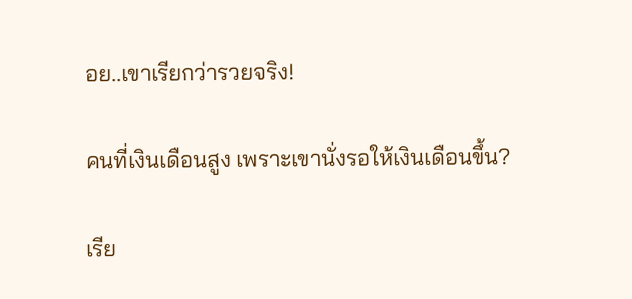อย..เขาเรียกว่ารวยจริง!

คนที่เงินเดือนสูง เพราะเขานั่งรอให้เงินเดือนขึ้น?

เรีย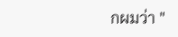กผมว่า "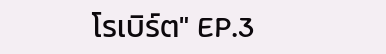โรเบิร์ต" EP.3